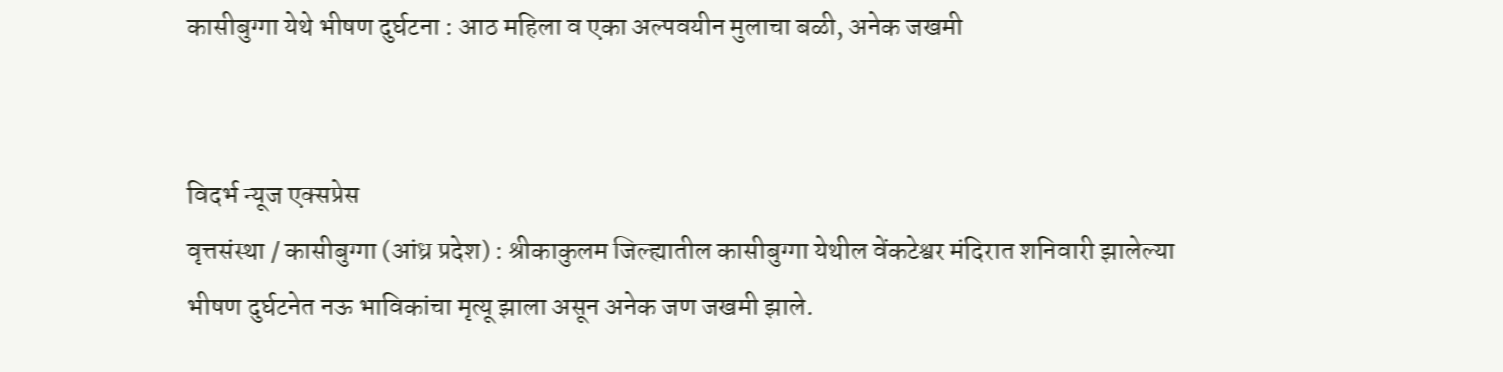कासीबुग्गा येथे भीषण दुर्घटना : आठ महिला व एका अल्पवयीन मुलाचा बळी, अनेक जखमी


विदर्भ न्यूज एक्सप्रेस
वृत्तसंस्था / कासीबुग्गा (आंध्र प्रदेश) : श्रीकाकुलम जिल्ह्यातील कासीबुग्गा येथील वेंकटेश्वर मंदिरात शनिवारी झालेल्या भीषण दुर्घटनेत नऊ भाविकांचा मृत्यू झाला असून अनेक जण जखमी झाले.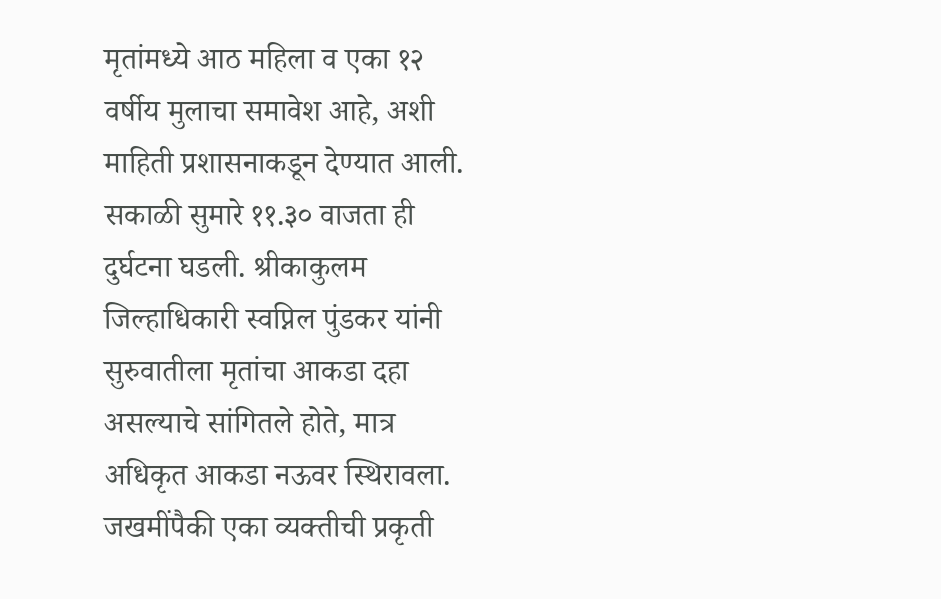मृतांमध्ये आठ महिला व एका १२ वर्षीय मुलाचा समावेश आहे, अशी माहिती प्रशासनाकडून देण्यात आली.
सकाळी सुमारे ११.३० वाजता ही दुर्घटना घडली. श्रीकाकुलम जिल्हाधिकारी स्वप्निल पुंडकर यांनी सुरुवातीला मृतांचा आकडा दहा असल्याचे सांगितले होते, मात्र अधिकृत आकडा नऊवर स्थिरावला. जखमींपैकी एका व्यक्तीची प्रकृती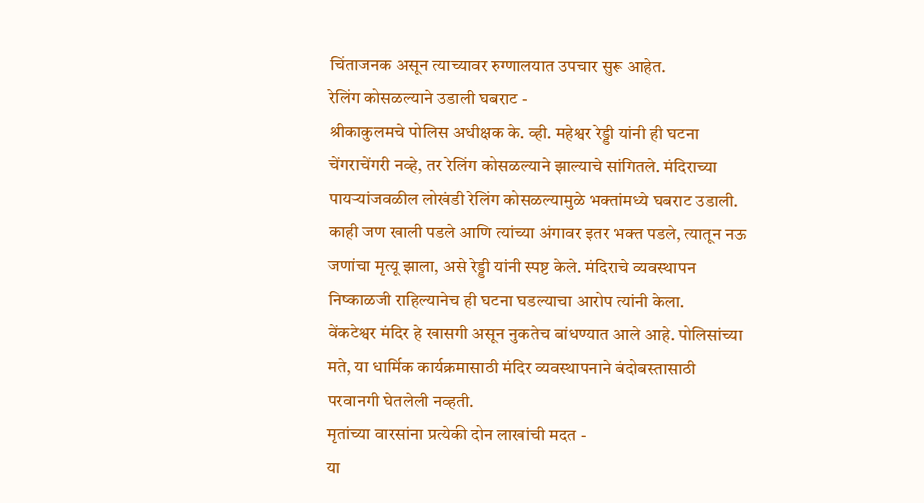चिंताजनक असून त्याच्यावर रुग्णालयात उपचार सुरू आहेत.
रेलिंग कोसळल्याने उडाली घबराट -
श्रीकाकुलमचे पोलिस अधीक्षक के. व्ही. महेश्वर रेड्डी यांनी ही घटना चेंगराचेंगरी नव्हे, तर रेलिंग कोसळल्याने झाल्याचे सांगितले. मंदिराच्या पायऱ्यांजवळील लोखंडी रेलिंग कोसळल्यामुळे भक्तांमध्ये घबराट उडाली. काही जण खाली पडले आणि त्यांच्या अंगावर इतर भक्त पडले, त्यातून नऊ जणांचा मृत्यू झाला, असे रेड्डी यांनी स्पष्ट केले. मंदिराचे व्यवस्थापन निष्काळजी राहिल्यानेच ही घटना घडल्याचा आरोप त्यांनी केला.
वेंकटेश्वर मंदिर हे खासगी असून नुकतेच बांधण्यात आले आहे. पोलिसांच्या मते, या धार्मिक कार्यक्रमासाठी मंदिर व्यवस्थापनाने बंदोबस्तासाठी परवानगी घेतलेली नव्हती.
मृतांच्या वारसांना प्रत्येकी दोन लाखांची मदत -
या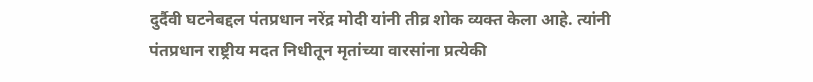दुर्दैवी घटनेबद्दल पंतप्रधान नरेंद्र मोदी यांनी तीव्र शोक व्यक्त केला आहे. त्यांनी पंतप्रधान राष्ट्रीय मदत निधीतून मृतांच्या वारसांना प्रत्येकी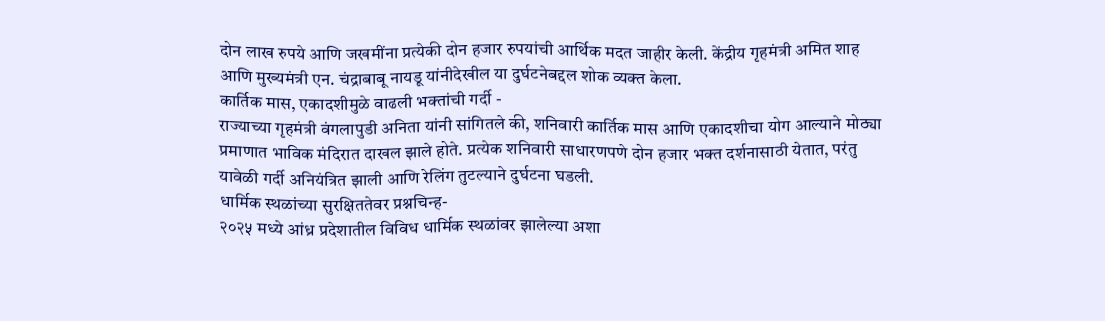दोन लाख रुपये आणि जखमींना प्रत्येकी दोन हजार रुपयांची आर्थिक मदत जाहीर केली. केंद्रीय गृहमंत्री अमित शाह आणि मुख्यमंत्री एन. चंद्राबाबू नायडू यांनीदेखील या दुर्घटनेबद्दल शोक व्यक्त केला.
कार्तिक मास, एकादशीमुळे वाढली भक्तांची गर्दी -
राज्याच्या गृहमंत्री वंगलापुडी अनिता यांनी सांगितले की, शनिवारी कार्तिक मास आणि एकादशीचा योग आल्याने मोठ्या प्रमाणात भाविक मंदिरात दाखल झाले होते. प्रत्येक शनिवारी साधारणपणे दोन हजार भक्त दर्शनासाठी येतात, परंतु यावेळी गर्दी अनियंत्रित झाली आणि रेलिंग तुटल्याने दुर्घटना घडली.
धार्मिक स्थळांच्या सुरक्षिततेवर प्रश्नचिन्ह-
२०२५ मध्ये आंध्र प्रदेशातील विविध धार्मिक स्थळांवर झालेल्या अशा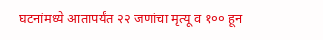घटनांमध्ये आतापर्यंत २२ जणांचा मृत्यू व १०० हून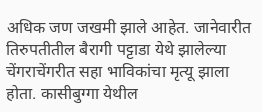अधिक जण जखमी झाले आहेत. जानेवारीत तिरुपतीतील बैरागी पट्टाडा येथे झालेल्या चेंगराचेंगरीत सहा भाविकांचा मृत्यू झाला होता. कासीबुग्गा येथील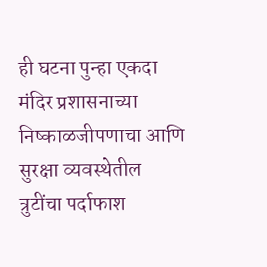ही घटना पुन्हा एकदा मंदिर प्रशासनाच्या निष्काळजीपणाचा आणि सुरक्षा व्यवस्थेतील त्रुटींचा पर्दाफाश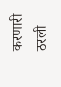करणारी ठरली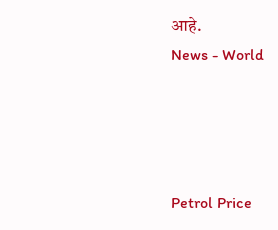आहे.
News - World




Petrol Price